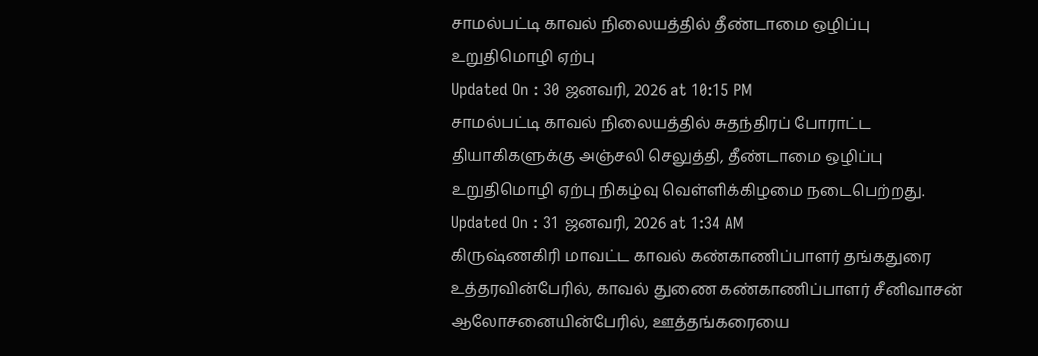சாமல்பட்டி காவல் நிலையத்தில் தீண்டாமை ஒழிப்பு உறுதிமொழி ஏற்பு
Updated On : 30 ஜனவரி, 2026 at 10:15 PM
சாமல்பட்டி காவல் நிலையத்தில் சுதந்திரப் போராட்ட தியாகிகளுக்கு அஞ்சலி செலுத்தி, தீண்டாமை ஒழிப்பு உறுதிமொழி ஏற்பு நிகழ்வு வெள்ளிக்கிழமை நடைபெற்றது.
Updated On : 31 ஜனவரி, 2026 at 1:34 AM
கிருஷ்ணகிரி மாவட்ட காவல் கண்காணிப்பாளர் தங்கதுரை உத்தரவின்பேரில், காவல் துணை கண்காணிப்பாளர் சீனிவாசன் ஆலோசனையின்பேரில், ஊத்தங்கரையை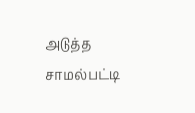அடுத்த சாமல்பட்டி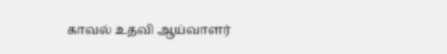காவல் உதவி ஆய்வாளர்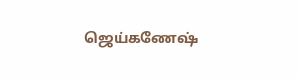ஜெய்கணேஷ்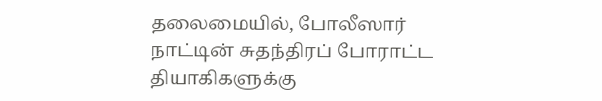தலைமையில், போலீஸார் நாட்டின் சுதந்திரப் போராட்ட தியாகிகளுக்கு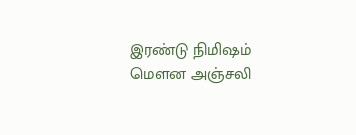இரண்டு நிமிஷம் மௌன அஞ்சலி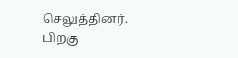செலுத்தினர். பிறகு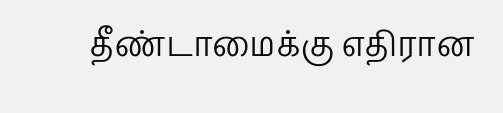தீண்டாமைக்கு எதிரான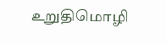உறுதிமொழி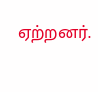ஏற்றனர்.